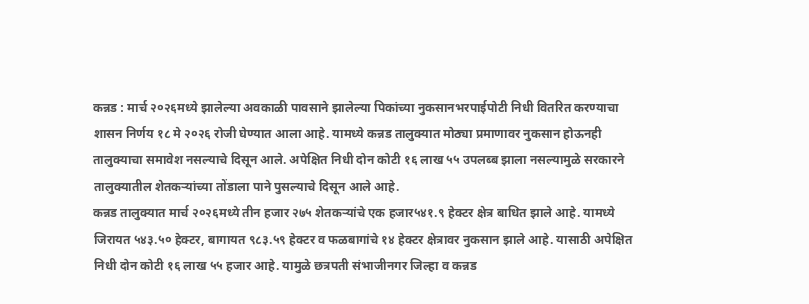कन्नड : मार्च २०२६मध्ये झालेल्या अवकाळी पावसाने झालेल्या पिकांच्या नुकसानभरपाईपोटी निधी वितरित करण्याचा शासन निर्णय १८ मे २०२६ रोजी घेण्यात आला आहे. यामध्ये कन्नड तालुक्यात मोठ्या प्रमाणावर नुकसान होऊनही तालुक्याचा समावेश नसल्याचे दिसून आले. अपेक्षित निधी दोन कोटी १६ लाख ५५ उपलब्ब झाला नसल्यामुळे सरकारने तालुक्यातील शेतकऱ्यांच्या तोंडाला पाने पुसल्याचे दिसून आले आहे.
कन्नड तालुक्यात मार्च २०२६मध्ये तीन हजार २७५ शेतकऱ्यांचे एक हजार५४१.९ हेक्टर क्षेत्र बाधित झाले आहे. यामध्ये जिरायत ५४३.५० हेक्टर, बागायत ९८३.५९ हेक्टर व फळबागांचे १४ हेक्टर क्षेत्रावर नुकसान झाले आहे. यासाठी अपेक्षित निधी दोन कोटी १६ लाख ५५ हजार आहे. यामुळे छत्रपती संभाजीनगर जिल्हा व कन्नड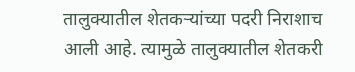तालुक्यातील शेतकऱ्यांच्या पदरी निराशाच आली आहे. त्यामुळे तालुक्यातील शेतकरी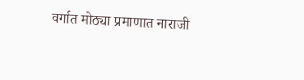वर्गात मोठ्या प्रमाणात नाराजी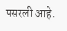पसरली आहे.